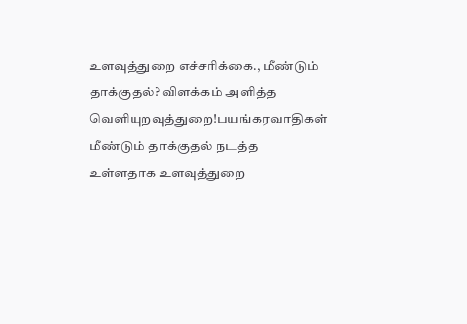உளவுத்துறை எச்சரிக்கை., மீண்டும் தாக்குதல்? விளக்கம் அளித்த வெளியுறவுத்துறை!பயங்கரவாதிகள் மீண்டும் தாக்குதல் நடத்த உள்ளதாக உளவுத்துறை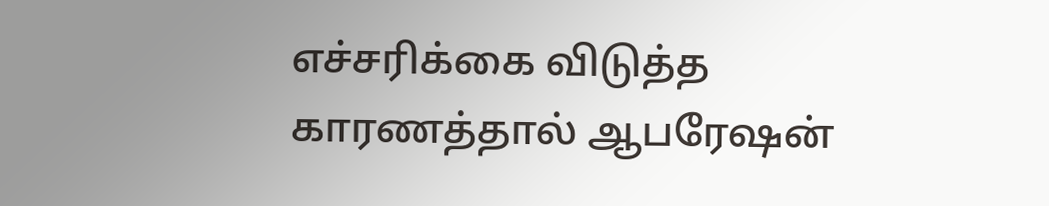எச்சரிக்கை விடுத்த காரணத்தால் ஆபரேஷன்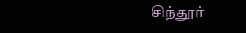சிந்தூர்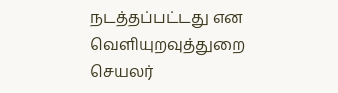நடத்தப்பட்டது என வெளியுறவுத்துறை செயலர்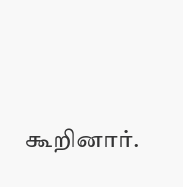கூறினார்.